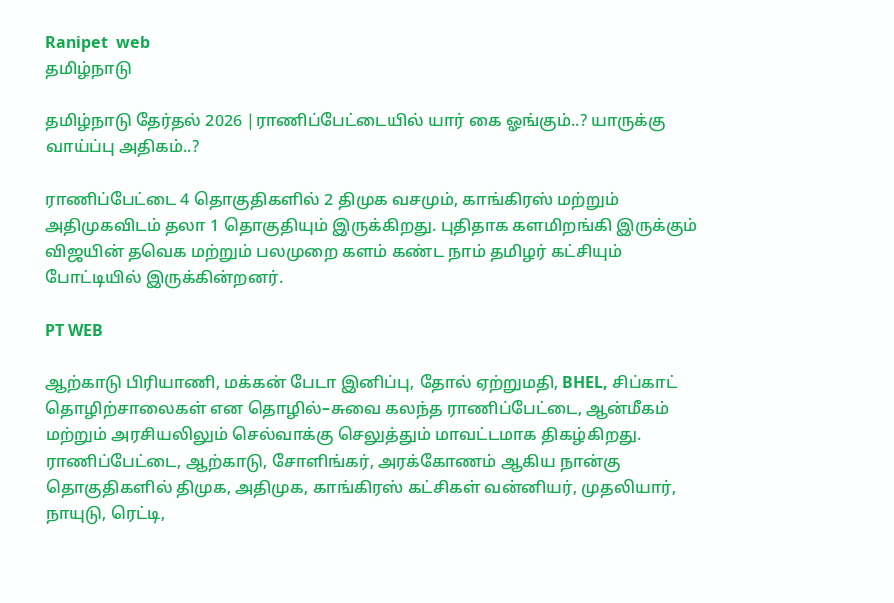Ranipet  web
தமிழ்நாடு

தமிழ்நாடு தேர்தல் 2026 |ராணிப்பேட்டையில் யார் கை ஓங்கும்..? யாருக்கு வாய்ப்பு அதிகம்..?

ராணிப்பேட்டை 4 தொகுதிகளில் 2 திமுக வசமும், காங்கிரஸ் மற்றும் அதிமுகவிடம் தலா 1 தொகுதியும் இருக்கிறது. புதிதாக களமிறங்கி இருக்கும் விஜயின் தவெக மற்றும் பலமுறை களம் கண்ட நாம் தமிழர் கட்சியும் போட்டியில் இருக்கின்றனர்.

PT WEB

ஆற்காடு பிரியாணி, மக்கன் பேடா இனிப்பு, தோல் ஏற்றுமதி, BHEL, சிப்காட் தொழிற்சாலைகள் என தொழில்–சுவை கலந்த ராணிப்பேட்டை, ஆன்மீகம் மற்றும் அரசியலிலும் செல்வாக்கு செலுத்தும் மாவட்டமாக திகழ்கிறது. ராணிப்பேட்டை, ஆற்காடு, சோளிங்கர், அரக்கோணம் ஆகிய நான்கு தொகுதிகளில் திமுக, அதிமுக, காங்கிரஸ் கட்சிகள் வன்னியர், முதலியார், நாயுடு, ரெட்டி,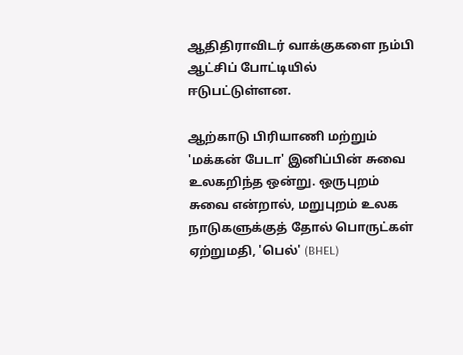ஆதிதிராவிடர் வாக்குகளை நம்பி ஆட்சிப் போட்டியில் ஈடுபட்டுள்ளன.

ஆற்காடு பிரியாணி மற்றும் 'மக்கன் பேடா' இனிப்பின் சுவை உலகறிந்த ஒன்று. ஒருபுறம் சுவை என்றால், மறுபுறம் உலக நாடுகளுக்குத் தோல் பொருட்கள் ஏற்றுமதி, 'பெல்' (BHEL)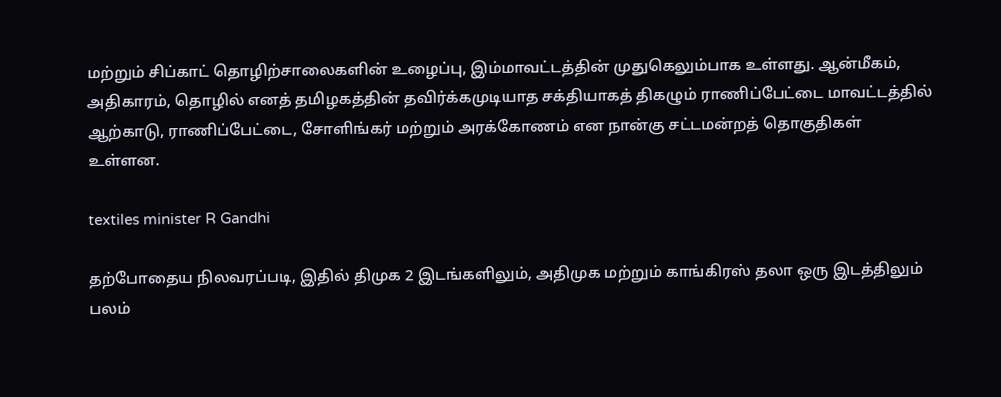மற்றும் சிப்காட் தொழிற்சாலைகளின் உழைப்பு, இம்மாவட்டத்தின் முதுகெலும்பாக உள்ளது. ஆன்மீகம், அதிகாரம், தொழில் எனத் தமிழகத்தின் தவிர்க்கமுடியாத சக்தியாகத் திகழும் ராணிப்பேட்டை மாவட்டத்தில் ஆற்காடு, ராணிப்பேட்டை, சோளிங்கர் மற்றும் அரக்கோணம் என நான்கு சட்டமன்றத் தொகுதிகள் உள்ளன.

textiles minister R Gandhi

தற்போதைய நிலவரப்படி, இதில் திமுக 2 இடங்களிலும், அதிமுக மற்றும் காங்கிரஸ் தலா ஒரு இடத்திலும் பலம்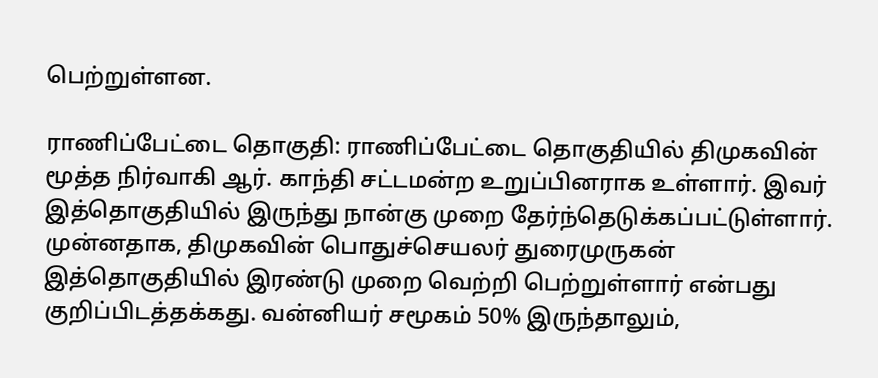பெற்றுள்ளன.

ராணிப்பேட்டை தொகுதி: ராணிப்பேட்டை தொகுதியில் திமுகவின் மூத்த நிர்வாகி ஆர். காந்தி சட்டமன்ற உறுப்பினராக உள்ளார். இவர் இத்தொகுதியில் இருந்து நான்கு முறை தேர்ந்தெடுக்கப்பட்டுள்ளார். முன்னதாக, திமுகவின் பொதுச்செயலர் துரைமுருகன் இத்தொகுதியில் இரண்டு முறை வெற்றி பெற்றுள்ளார் என்பது குறிப்பிடத்தக்கது. வன்னியர் சமூகம் 50% இருந்தாலும்,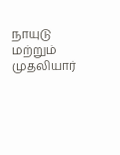நாயுடு மற்றும் முதலியார்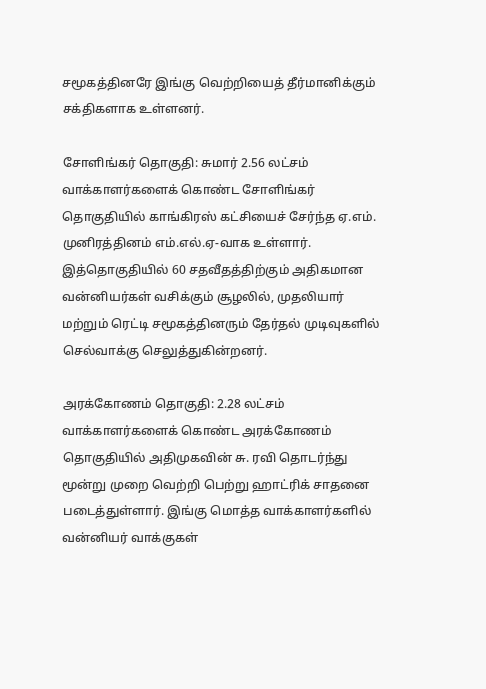சமூகத்தினரே இங்கு வெற்றியைத் தீர்மானிக்கும் சக்திகளாக உள்ளனர்.

சோளிங்கர் தொகுதி: சுமார் 2.56 லட்சம் வாக்காளர்களைக் கொண்ட சோளிங்கர் தொகுதியில் காங்கிரஸ் கட்சியைச் சேர்ந்த ஏ.எம். முனிரத்தினம் எம்.எல்.ஏ-வாக உள்ளார். இத்தொகுதியில் 60 சதவீதத்திற்கும் அதிகமான வன்னியர்கள் வசிக்கும் சூழலில், முதலியார் மற்றும் ரெட்டி சமூகத்தினரும் தேர்தல் முடிவுகளில் செல்வாக்கு செலுத்துகின்றனர்.

அரக்கோணம் தொகுதி: 2.28 லட்சம் வாக்காளர்களைக் கொண்ட அரக்கோணம் தொகுதியில் அதிமுகவின் சு. ரவி தொடர்ந்து மூன்று முறை வெற்றி பெற்று ஹாட்ரிக் சாதனை படைத்துள்ளார். இங்கு மொத்த வாக்காளர்களில் வன்னியர் வாக்குகள்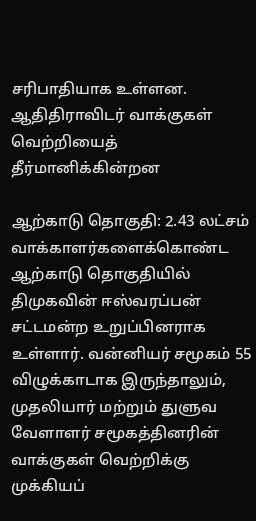சரிபாதியாக உள்ளன. ஆதிதிராவிடர் வாக்குகள் வெற்றியைத் தீர்மானிக்கின்றன

ஆற்காடு தொகுதி: 2.43 லட்சம் வாக்காளர்களைக்கொண்ட ஆற்காடு தொகுதியில் திமுகவின் ஈஸ்வரப்பன் சட்டமன்ற உறுப்பினராக உள்ளார். வன்னியர் சமூகம் 55 விழுக்காடாக இருந்தாலும், முதலியார் மற்றும் துளுவ வேளாளர் சமூகத்தினரின் வாக்குகள் வெற்றிக்கு முக்கியப்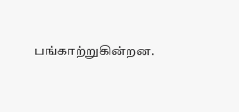பங்காற்றுகின்றன.